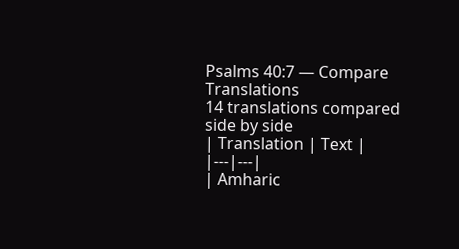Psalms 40:7 — Compare Translations
14 translations compared side by side
| Translation | Text |
|---|---|
| Amharic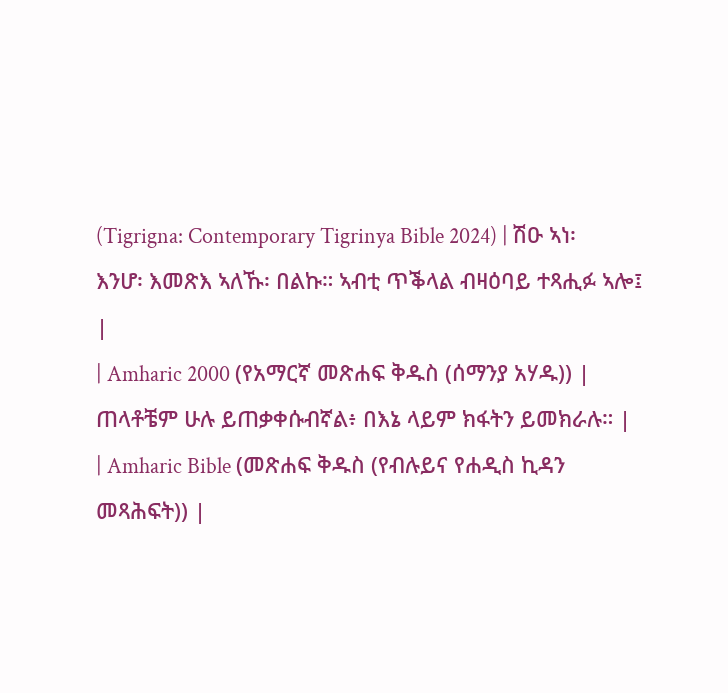(Tigrigna: Contemporary Tigrinya Bible 2024) | ሽዑ ኣነ፡ እንሆ፡ እመጽእ ኣለኹ፡ በልኩ። ኣብቲ ጥቕላል ብዛዕባይ ተጻሒፉ ኣሎ፤ |
| Amharic 2000 (የአማርኛ መጽሐፍ ቅዱስ (ሰማንያ አሃዱ)) | ጠላቶቼም ሁሉ ይጠቃቀሱብኛል፥ በእኔ ላይም ክፋትን ይመክራሉ። |
| Amharic Bible (መጽሐፍ ቅዱስ (የብሉይና የሐዲስ ኪዳን መጻሕፍት)) |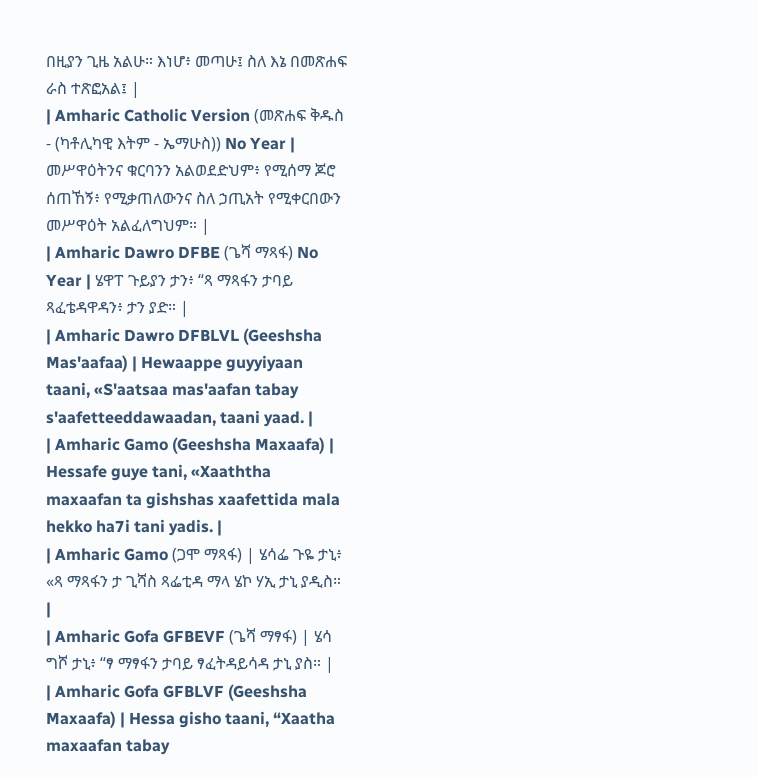በዚያን ጊዜ አልሁ። እነሆ፥ መጣሁ፤ ስለ እኔ በመጽሐፍ ራስ ተጽፎአል፤ |
| Amharic Catholic Version (መጽሐፍ ቅዱስ - (ካቶሊካዊ እትም - ኤማሁስ)) No Year | መሥዋዕትንና ቁርባንን አልወደድህም፥ የሚሰማ ጆሮ ሰጠኸኝ፥ የሚቃጠለውንና ስለ ኃጢአት የሚቀርበውን መሥዋዕት አልፈለግህም። |
| Amharic Dawro DFBE (ጌሻ ማጻፋ) No Year | ሄዋፐ ጉይያን ታን፥ “ጻ ማጻፋን ታባይ ጻፈቴዳዋዳን፥ ታን ያድ። |
| Amharic Dawro DFBLVL (Geeshsha Mas'aafaa) | Hewaappe guyyiyaan taani, «S'aatsaa mas'aafan tabay s'aafetteeddawaadan, taani yaad. |
| Amharic Gamo (Geeshsha Maxaafa) | Hessafe guye tani, «Xaaththa maxaafan ta gishshas xaafettida mala hekko ha7i tani yadis. |
| Amharic Gamo (ጋሞ ማጻፋ) | ሄሳፌ ጉዬ ታኒ፥ «ጻ ማጻፋን ታ ጊሻስ ጻፌቲዳ ማላ ሄኮ ሃኢ ታኒ ያዲስ። |
| Amharic Gofa GFBEVF (ጌሻ ማፃፋ) | ሄሳ ግሾ ታኒ፥ “ፃ ማፃፋን ታባይ ፃፈትዳይሳዳ ታኒ ያስ። |
| Amharic Gofa GFBLVF (Geeshsha Maxaafa) | Hessa gisho taani, “Xaatha maxaafan tabay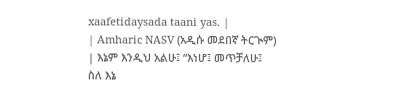xaafetidaysada taani yas. |
| Amharic NASV (አዲሱ መደበኛ ትርጒም) | እኔም እንዲህ አልሁ፤ “እነሆ፤ መጥቻለሁ፤ ስለ እኔ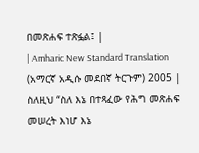በመጽሐፍ ተጽፏል፤ |
| Amharic New Standard Translation (አማርኛ አዲሱ መደበኛ ትርጉም) 2005 | ስለዚህ “ስለ እኔ በተጻፈው የሕግ መጽሐፍ መሠረት እነሆ እኔ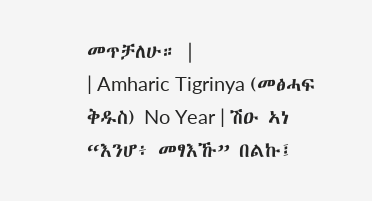መጥቻለሁ። |
| Amharic Tigrinya (መፅሓፍ ቅዱስ) No Year | ሽዑ ኣነ “እንሆ፥ መፃእኹ” በልኩ፤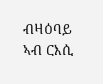ብዛዕባይ ኣብ ርእሲ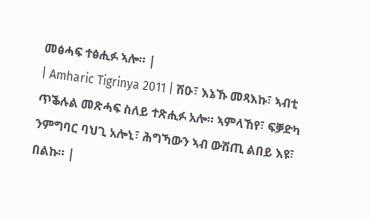መፅሓፍ ተፅሒፉ ኣሎ። |
| Amharic Tigrinya 2011 | ሽዑ፣ እኔኹ መጻእኩ፣ ኣብቲ ጥቕሉል መጽሓፍ ስለይ ተጽሒፉ አሎ። ኣምላኸየ፣ ፍቓድካ ንምግባር ባህጊ አሎኒ፣ ሕግኻውን ኣብ ውሽጢ ልበይ እዩ፣ በልኩ። |